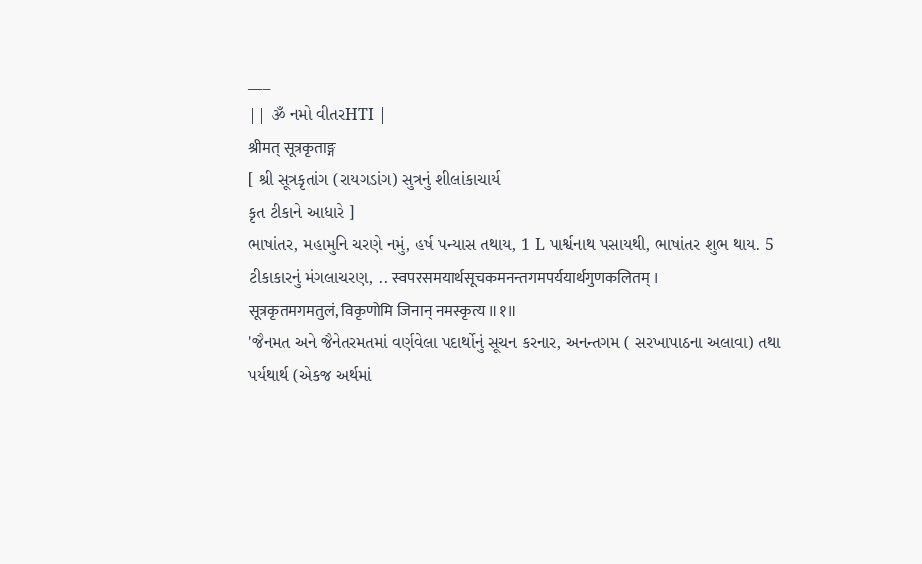___
|| ૐ નમો વીતરHTI |
श्रीमत् सूत्रकृताङ्ग
[ શ્રી સૂત્રકૃતાંગ (રાયગડાંગ) સુત્રનું શીલાંકાચાર્ય
કૃત ટીકાને આધારે ]
ભાષાંતર, મહામુનિ ચરણે નમું, હર્ષ પન્યાસ તથાય, 1 L પાર્શ્વનાથ પસાયથી, ભાષાંતર શુભ થાય. 5
ટીકાકારનું મંગલાચરણ, .. स्वपरसमयार्थसूचकमनन्तगमपर्ययार्थगुणकलितम् ।
सूत्रकृतमगमतुलं, विकृणोमि जिनान् नमस्कृत्य ॥१॥
'જૈનમત અને જૈનેતરમતમાં વર્ણવેલા પદાર્થોનું સૂચન કરનાર, અનન્તગમ ( સરખાપાઠના અલાવા) તથા પર્યથાર્થ (એકજ અર્થમાં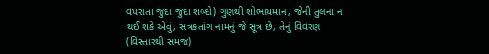વપરાતા જુદા જુદા શબ્દો) ગુણથી શોભાયમાન, જેની તુલના ન થઈ શકે એવું, સત્રકતાંગ નામનું જે સૂત્ર છે, તેનું વિવરણ (વિસ્તારથી સમજ)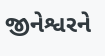જીનેશ્વરને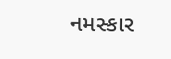નમસ્કાર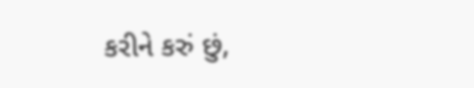કરીને કરું છું,